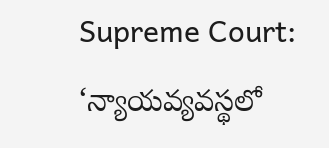Supreme Court: ‘న్యాయవ్యవస్థలో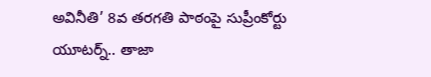అవినీతి’ 8వ తరగతి పాఠంపై సుప్రీంకోర్టు యూటర్న్.. తాజా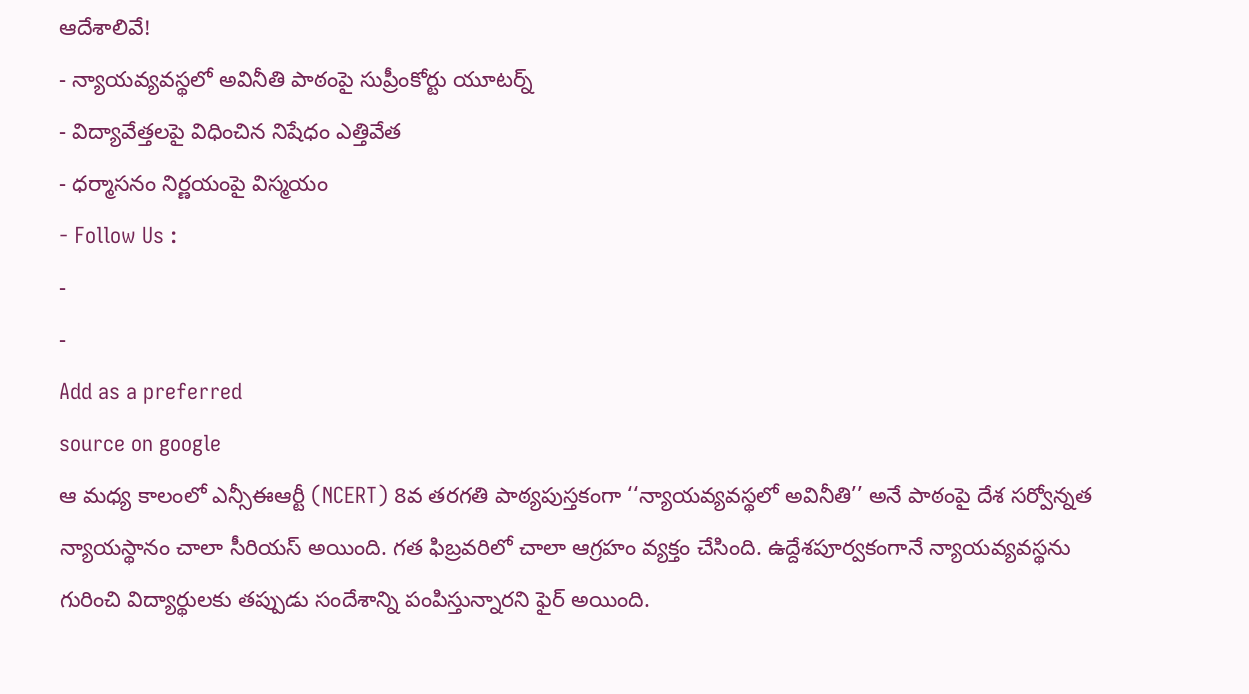ఆదేశాలివే!
- న్యాయవ్యవస్థలో అవినీతి పాఠంపై సుప్రీంకోర్టు యూటర్న్
- విద్యావేత్తలపై విధించిన నిషేధం ఎత్తివేత
- ధర్మాసనం నిర్ణయంపై విస్మయం
- Follow Us :
-
-
Add as a preferred
source on google
ఆ మధ్య కాలంలో ఎన్సీఈఆర్టీ (NCERT) 8వ తరగతి పాఠ్యపుస్తకంగా ‘‘న్యాయవ్యవస్థలో అవినీతి’’ అనే పాఠంపై దేశ సర్వోన్నత న్యాయస్థానం చాలా సీరియస్ అయింది. గత ఫిబ్రవరిలో చాలా ఆగ్రహం వ్యక్తం చేసింది. ఉద్దేశపూర్వకంగానే న్యాయవ్యవస్థను గురించి విద్యార్థులకు తప్పుడు సందేశాన్ని పంపిస్తున్నారని ఫైర్ అయింది.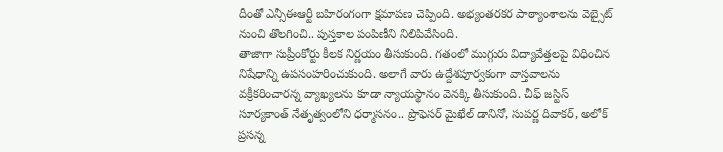దీంతో ఎన్సీఈఆర్టీ బహిరంగంగా క్షమాపణ చెప్పింది. అభ్యంతరకర పాఠ్యాంశాలను వెబ్సైట్ నుంచి తొలగించి.. పుస్తకాల పంపిణీని నిలిపివేసింది.
తాజాగా సుప్రీంకోర్టు కీలక నిర్ణయం తీసుకుంది. గతంలో ముగ్గురు విద్యావేత్తలపై విధించిన నిషేధాన్ని ఉపసంహరించుకుంది. అలాగే వారు ఉద్దేశపూర్వకంగా వాస్తవాలను వక్రీకరించారన్న వ్యాఖ్యలను కూడా న్యాయస్థానం వెనక్కి తీసుకుంది. చీఫ్ జస్టిస్ సూర్యకాంత్ నేతృత్వంలోని ధర్మాసనం.. ప్రొఫెసర్ మైఖేల్ డానినో, సుపర్ణ దివాకర్, అలోక్ ప్రసన్న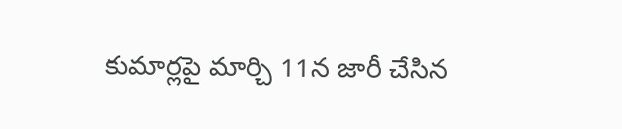కుమార్లపై మార్చి 11న జారీ చేసిన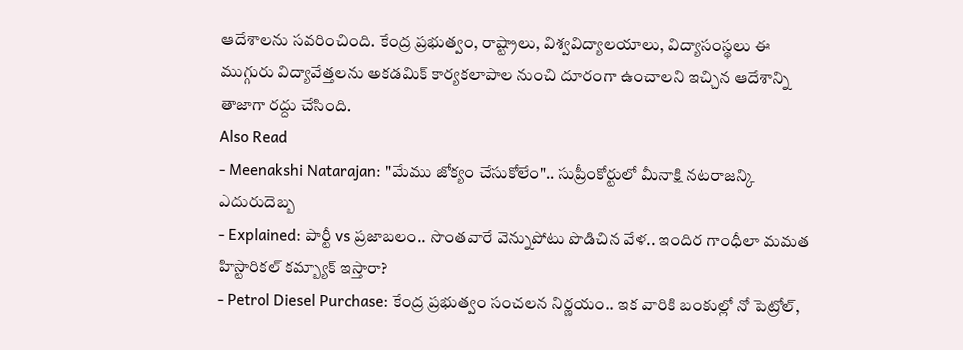ఆదేశాలను సవరించింది. కేంద్ర ప్రభుత్వం, రాష్ట్రాలు, విశ్వవిద్యాలయాలు, విద్యాసంస్థలు ఈ ముగ్గురు విద్యావేత్తలను అకడమిక్ కార్యకలాపాల నుంచి దూరంగా ఉంచాలని ఇచ్చిన ఆదేశాన్ని తాజాగా రద్దు చేసింది.
Also Read
- Meenakshi Natarajan: "మేము జోక్యం చేసుకోలేం".. సుప్రీంకోర్టులో మీనాక్షి నటరాజన్కి ఎదురుదెబ్బ
- Explained: పార్టీ vs ప్రజాబలం.. సొంతవారే వెన్నుపోటు పొడిచిన వేళ.. ఇందిర గాంధీలా మమత హిస్టారికల్ కమ్బ్యాక్ ఇస్తారా?
- Petrol Diesel Purchase: కేంద్ర ప్రభుత్వం సంచలన నిర్ణయం.. ఇక వారికి బంకుల్లో నో పెట్రోల్,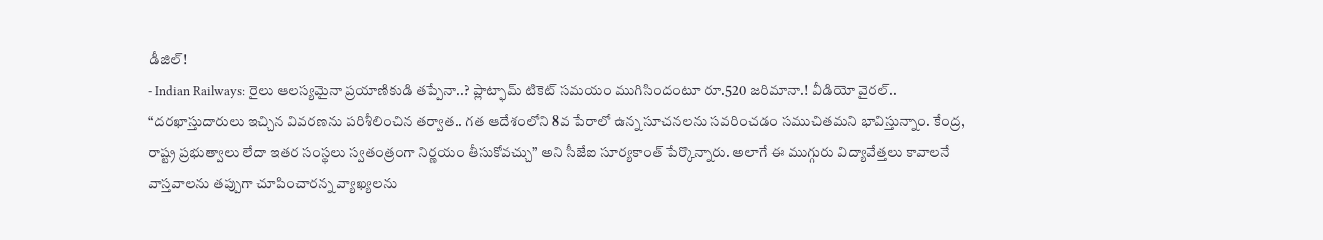డీజిల్!
- Indian Railways: రైలు ఆలస్యమైనా ప్రయాణికుడి తప్పేనా..? ప్లాట్ఫామ్ టికెట్ సమయం ముగిసిందంటూ రూ.520 జరిమానా.! వీడియో వైరల్..
“దరఖాస్తుదారులు ఇచ్చిన వివరణను పరిశీలించిన తర్వాత.. గత ఆదేశంలోని 8వ పేరాలో ఉన్న సూచనలను సవరించడం సముచితమని భావిస్తున్నాం. కేంద్ర, రాష్ట్ర ప్రభుత్వాలు లేదా ఇతర సంస్థలు స్వతంత్రంగా నిర్ణయం తీసుకోవచ్చు” అని సీజేఐ సూర్యకాంత్ పేర్కొన్నారు. అలాగే ఈ ముగ్గురు విద్యావేత్తలు కావాలనే వాస్తవాలను తప్పుగా చూపించారన్న వ్యాఖ్యలను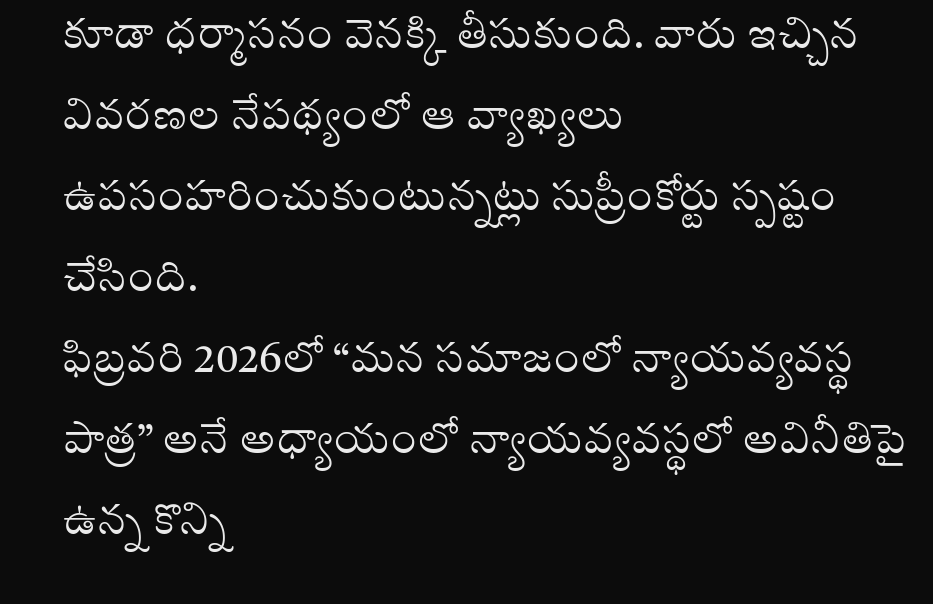కూడా ధర్మాసనం వెనక్కి తీసుకుంది. వారు ఇచ్చిన వివరణల నేపథ్యంలో ఆ వ్యాఖ్యలు ఉపసంహరించుకుంటున్నట్లు సుప్రీంకోర్టు స్పష్టం చేసింది.
ఫిబ్రవరి 2026లో “మన సమాజంలో న్యాయవ్యవస్థ పాత్ర” అనే అధ్యాయంలో న్యాయవ్యవస్థలో అవినీతిపై ఉన్న కొన్ని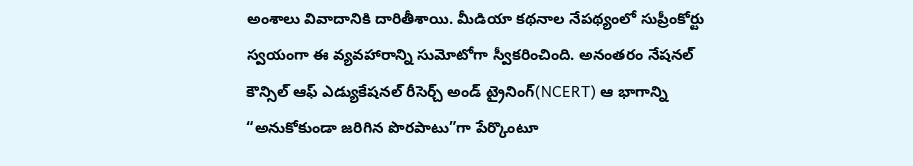అంశాలు వివాదానికి దారితీశాయి. మీడియా కథనాల నేపథ్యంలో సుప్రీంకోర్టు స్వయంగా ఈ వ్యవహారాన్ని సుమోటోగా స్వీకరించింది. అనంతరం నేషనల్ కౌన్సిల్ ఆఫ్ ఎడ్యుకేషనల్ రీసెర్చ్ అండ్ ట్రైనింగ్(NCERT) ఆ భాగాన్ని “అనుకోకుండా జరిగిన పొరపాటు”గా పేర్కొంటూ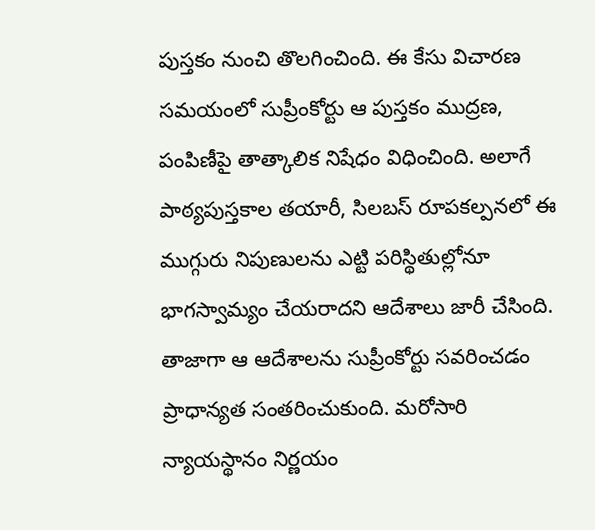పుస్తకం నుంచి తొలగించింది. ఈ కేసు విచారణ సమయంలో సుప్రీంకోర్టు ఆ పుస్తకం ముద్రణ, పంపిణీపై తాత్కాలిక నిషేధం విధించింది. అలాగే పాఠ్యపుస్తకాల తయారీ, సిలబస్ రూపకల్పనలో ఈ ముగ్గురు నిపుణులను ఎట్టి పరిస్థితుల్లోనూ భాగస్వామ్యం చేయరాదని ఆదేశాలు జారీ చేసింది. తాజాగా ఆ ఆదేశాలను సుప్రీంకోర్టు సవరించడం ప్రాధాన్యత సంతరించుకుంది. మరోసారి న్యాయస్థానం నిర్ణయం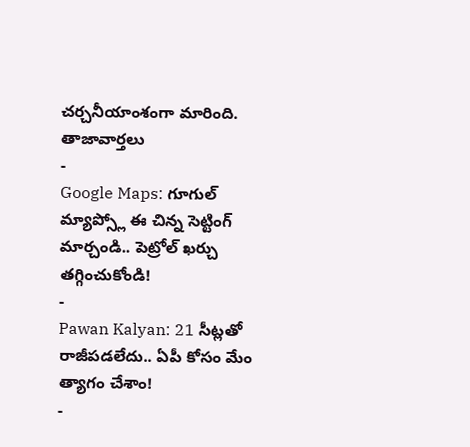చర్చనీయాంశంగా మారింది.
తాజావార్తలు
-
Google Maps: గూగుల్ మ్యాప్స్లో ఈ చిన్న సెట్టింగ్ మార్చండి.. పెట్రోల్ ఖర్చు తగ్గించుకోండి!
-
Pawan Kalyan: 21 సీట్లతో రాజీపడలేదు.. ఏపీ కోసం మేం త్యాగం చేశాం!
-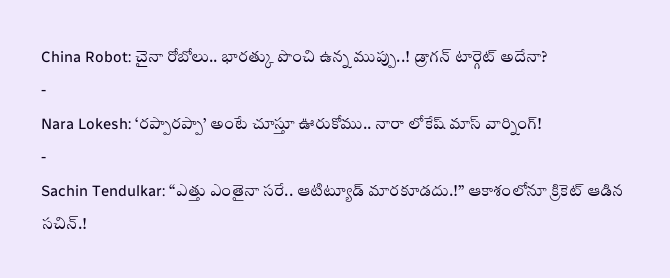China Robot: చైనా రోబోలు.. భారత్కు పొంచి ఉన్న ముప్పు..! డ్రాగన్ టార్గెట్ అదేనా?
-
Nara Lokesh: ‘రప్పారప్పా’ అంటే చూస్తూ ఊరుకోము.. నారా లోకేష్ మాస్ వార్నింగ్!
-
Sachin Tendulkar: “ఎత్తు ఎంతైనా సరే.. ఆటిట్యూడ్ మారకూడదు.!” ఆకాశంలోనూ క్రికెట్ ఆడిన సచిన్.!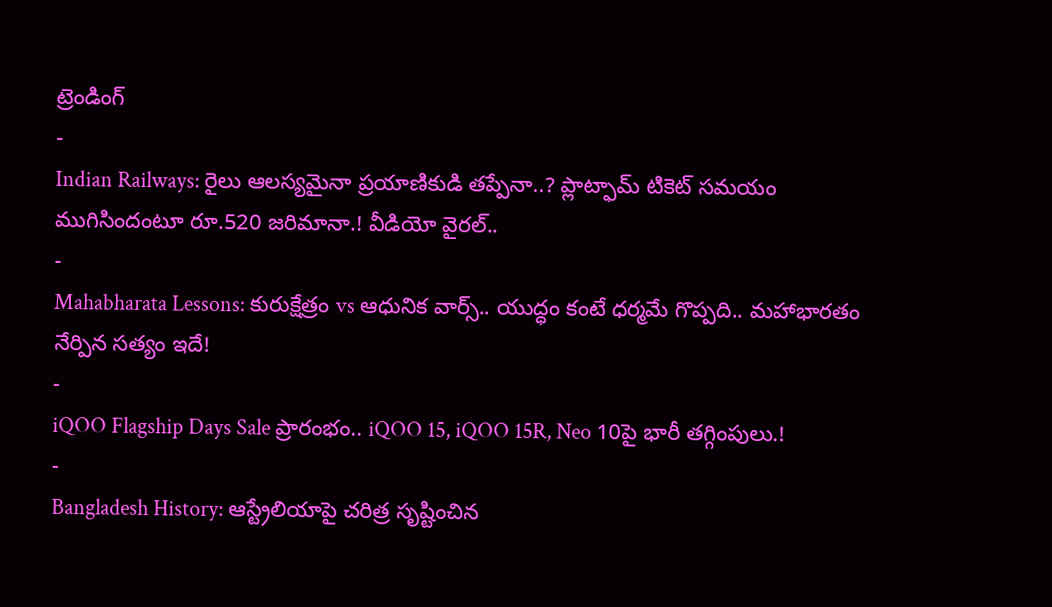ట్రెండింగ్
-
Indian Railways: రైలు ఆలస్యమైనా ప్రయాణికుడి తప్పేనా..? ప్లాట్ఫామ్ టికెట్ సమయం ముగిసిందంటూ రూ.520 జరిమానా.! వీడియో వైరల్..
-
Mahabharata Lessons: కురుక్షేత్రం vs ఆధునిక వార్స్.. యుద్ధం కంటే ధర్మమే గొప్పది.. మహాభారతం నేర్పిన సత్యం ఇదే!
-
iQOO Flagship Days Sale ప్రారంభం.. iQOO 15, iQOO 15R, Neo 10పై భారీ తగ్గింపులు.!
-
Bangladesh History: ఆస్ట్రేలియాపై చరిత్ర సృష్టించిన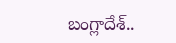బంగ్లాదేశ్..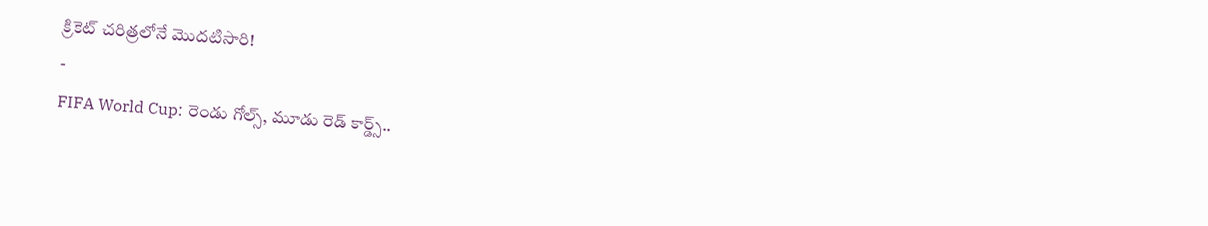క్రికెట్ చరిత్రలోనే మొదటిసారి!
-
FIFA World Cup: రెండు గోల్స్, మూడు రెడ్ కార్డ్స్..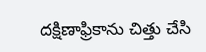దక్షిణాఫ్రికాను చిత్తు చేసి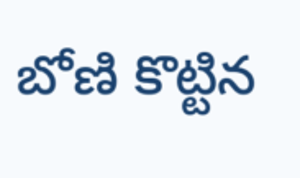బోణి కొట్టిన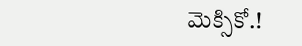మెక్సికో.!